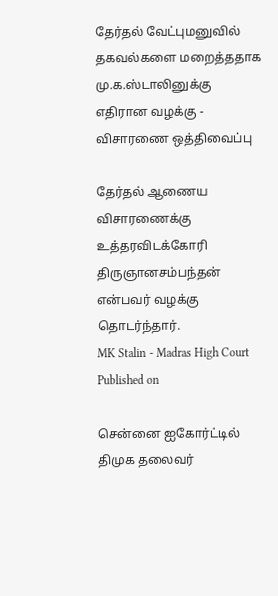தேர்தல் வேட்புமனுவில் தகவல்களை மறைத்ததாக மு.க.ஸ்டாலினுக்கு எதிரான வழக்கு - விசாரணை ஒத்திவைப்பு

தேர்தல் ஆணைய விசாரணைக்கு உத்தரவிடக்கோரி திருஞானசம்பந்தன் என்பவர் வழக்கு தொடர்ந்தார்.
MK Stalin - Madras High Court
Published on

சென்னை ஐகோர்ட்டில் திமுக தலைவர்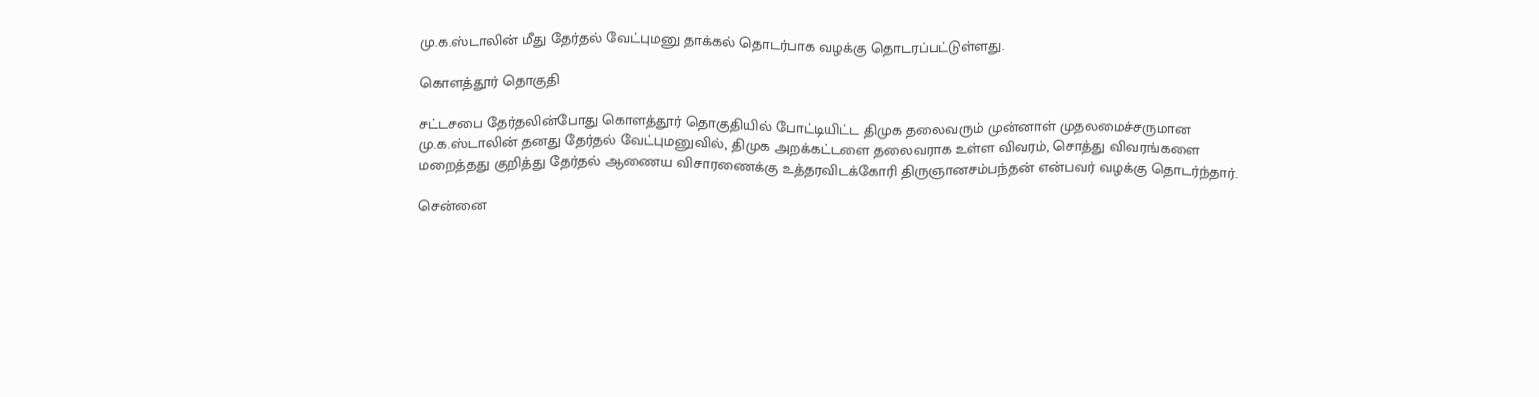மு.க.ஸ்டாலின் மீது தேர்தல் வேட்புமனு தாக்கல் தொடர்பாக வழக்கு தொடரப்பட்டுள்ளது.

கொளத்தூர் தொகுதி

சட்டசபை தேர்தலின்போது கொளத்தூர் தொகுதியில் போட்டியிட்ட திமுக தலைவரும் முன்னாள் முதலமைச்சருமான மு.க.ஸ்டாலின் தனது தேர்தல் வேட்புமனுவில், திமுக அறக்கட்டளை தலைவராக உள்ள விவரம், சொத்து விவரங்களை மறைத்தது குறித்து தேர்தல் ஆணைய விசாரணைக்கு உத்தரவிடக்கோரி திருஞானசம்பந்தன் என்பவர் வழக்கு தொடர்ந்தார்.

சென்னை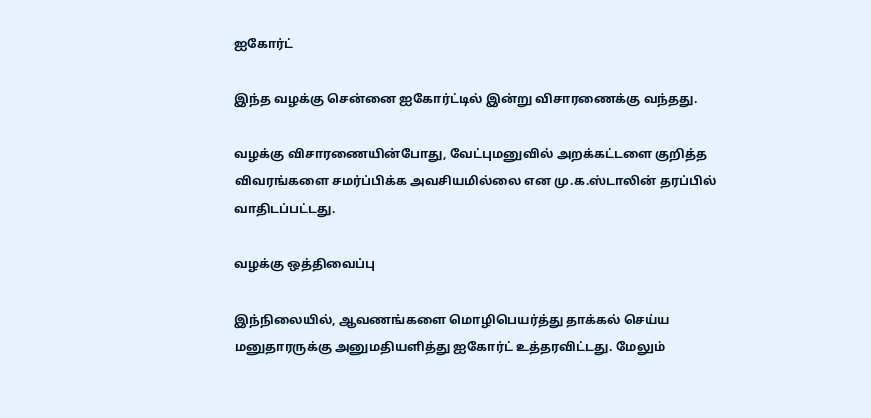ஐகோர்ட்

இந்த வழக்கு சென்னை ஐகோர்ட்டில் இன்று விசாரணைக்கு வந்தது.

வழக்கு விசாரணையின்போது, வேட்புமனுவில் அறக்கட்டளை குறித்த விவரங்களை சமர்ப்பிக்க அவசியமில்லை என மு.க.ஸ்டாலின் தரப்பில் வாதிடப்பட்டது.

வழக்கு ஒத்திவைப்பு

இந்நிலையில், ஆவணங்களை மொழிபெயர்த்து தாக்கல் செய்ய மனுதாரருக்கு அனுமதியளித்து ஐகோர்ட் உத்தரவிட்டது. மேலும்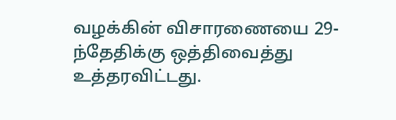வழக்கின் விசாரணையை 29-ந்தேதிக்கு ஒத்திவைத்து உத்தரவிட்டது.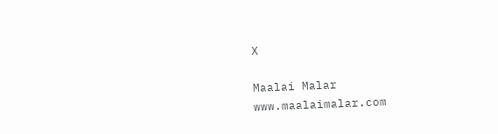X

Maalai Malar
www.maalaimalar.com